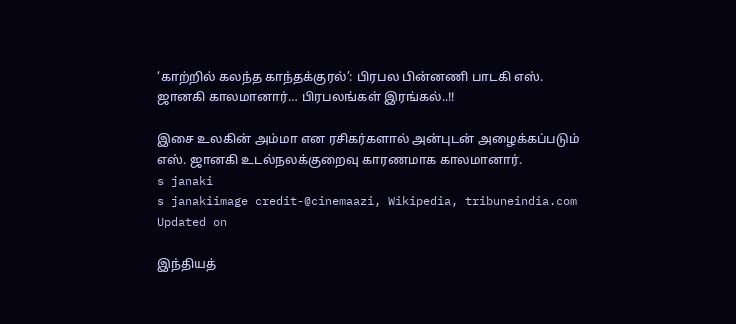‘காற்றில் கலந்த காந்தக்குரல்’: பிரபல பின்னணி பாடகி எஸ். ஜானகி காலமானார்… பிரபலங்கள் இரங்கல்..!!

இசை உலகின் அம்மா என ரசிகர்களால் அன்புடன் அழைக்கப்படும் எஸ். ஜானகி உடல்நலக்குறைவு காரணமாக காலமானார்.
s janaki
s janakiimage credit-@cinemaazi, Wikipedia, tribuneindia.com
Updated on

இந்தியத்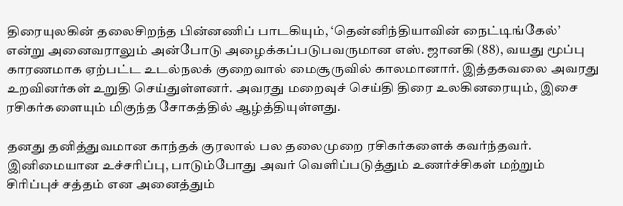திரையுலகின் தலைசிறந்த பின்னணிப் பாடகியும், ‘தென்னிந்தியாவின் நைட்டிங்கேல்’ என்று அனைவராலும் அன்போடு அழைக்கப்படுபவருமான எஸ். ஜானகி (88), வயது மூப்பு காரணமாக ஏற்பட்ட உடல்நலக் குறைவால் மைசூருவில் காலமானார். இத்தகவலை அவரது உறவினர்கள் உறுதி செய்துள்ளனர். அவரது மறைவுச் செய்தி திரை உலகினரையும், இசை ரசிகர்களையும் மிகுந்த சோகத்தில் ஆழ்த்தியுள்ளது.

தனது தனித்துவமான காந்தக் குரலால் பல தலைமுறை ரசிகர்களைக் கவர்ந்தவர். இனிமையான உச்சரிப்பு, பாடும்போது அவர் வெளிப்படுத்தும் உணர்ச்சிகள் மற்றும் சிரிப்புச் சத்தம் என அனைத்தும்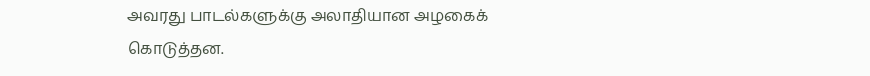அவரது பாடல்களுக்கு அலாதியான அழகைக் கொடுத்தன.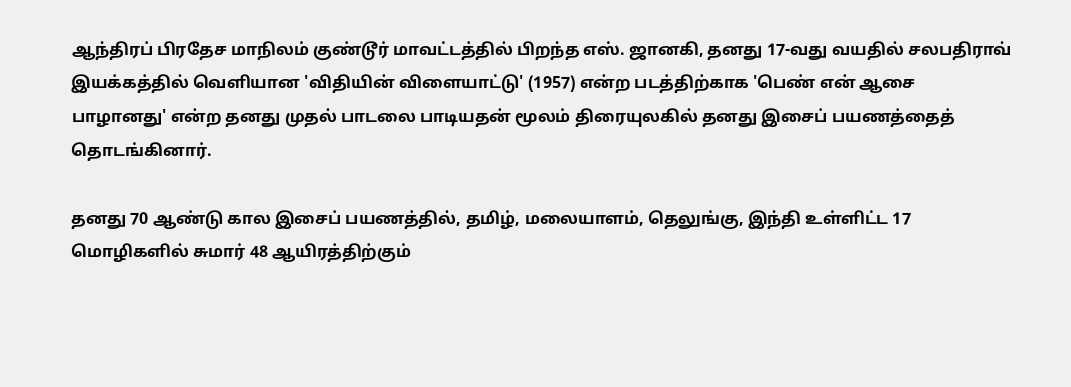ஆந்திரப் பிரதேச மாநிலம் குண்டூர் மாவட்டத்தில் பிறந்த எஸ். ஜானகி, தனது 17-வது வயதில் சலபதிராவ் இயக்கத்தில் வெளியான 'விதியின் விளையாட்டு' (1957) என்ற படத்திற்காக 'பெண் என் ஆசை பாழானது' என்ற தனது முதல் பாடலை பாடியதன் மூலம் திரையுலகில் தனது இசைப் பயணத்தைத் தொடங்கினார்.

தனது 70 ஆண்டு கால இசைப் பயணத்தில், தமிழ், மலையாளம், தெலுங்கு, இந்தி உள்ளிட்ட 17 மொழிகளில் சுமார் 48 ஆயிரத்திற்கும்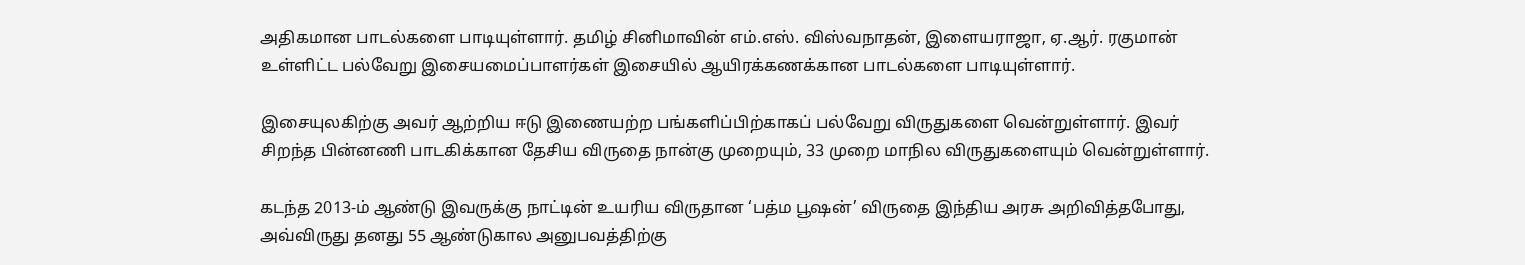அதிகமான பாடல்களை பாடியுள்ளார். தமிழ் சினிமாவின் எம்.எஸ். விஸ்வநாதன், இளையராஜா, ஏ.ஆர். ரகுமான் உள்ளிட்ட பல்வேறு இசையமைப்பாளர்கள் இசையில் ஆயிரக்கணக்கான பாடல்களை பாடியுள்ளார்.

இசையுலகிற்கு அவர் ஆற்றிய ஈடு இணையற்ற பங்களிப்பிற்காகப் பல்வேறு விருதுகளை வென்றுள்ளார். இவர் சிறந்த பின்னணி பாடகிக்கான தேசிய விருதை நான்கு முறையும், 33 முறை மாநில விருதுகளையும் வென்றுள்ளார்.

கடந்த 2013-ம் ஆண்டு இவருக்கு நாட்டின் உயரிய விருதான ‘பத்ம பூஷன்’ விருதை இந்திய அரசு அறிவித்தபோது, அவ்விருது தனது 55 ஆண்டுகால அனுபவத்திற்கு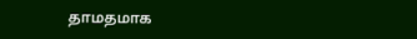தாமதமாக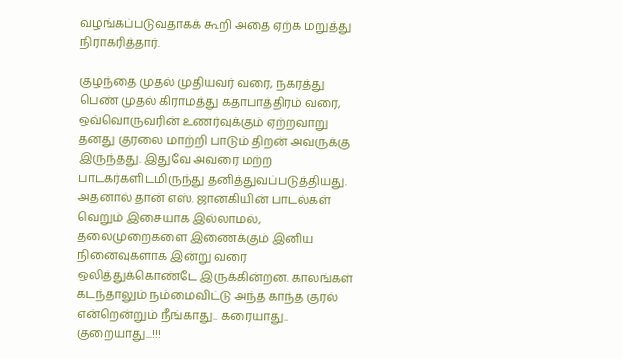வழங்கப்படுவதாகக் கூறி அதை ஏற்க மறுத்து நிராகரித்தார்.

குழந்தை முதல் முதியவர் வரை, நகரத்து பெண் முதல் கிராமத்து கதாபாத்திரம் வரை, ஒவ்வொருவரின் உணர்வுக்கும் ஏற்றவாறு தனது குரலை மாற்றி பாடும் திறன் அவருக்கு இருந்தது. இதுவே அவரை மற்ற பாடகர்களிடமிருந்து தனித்துவப்படுத்தியது. அதனால் தான் எஸ். ஜானகியின் பாடல்கள் வெறும் இசையாக இல்லாமல், தலைமுறைகளை இணைக்கும் இனிய நினைவுகளாக இன்று வரை ஒலித்துக்கொண்டே இருக்கின்றன. காலங்கள் கடந்தாலும் நம்மைவிட்டு அந்த காந்த குரல் என்றென்றும் நீங்காது.. கரையாது.. குறையாது...!!!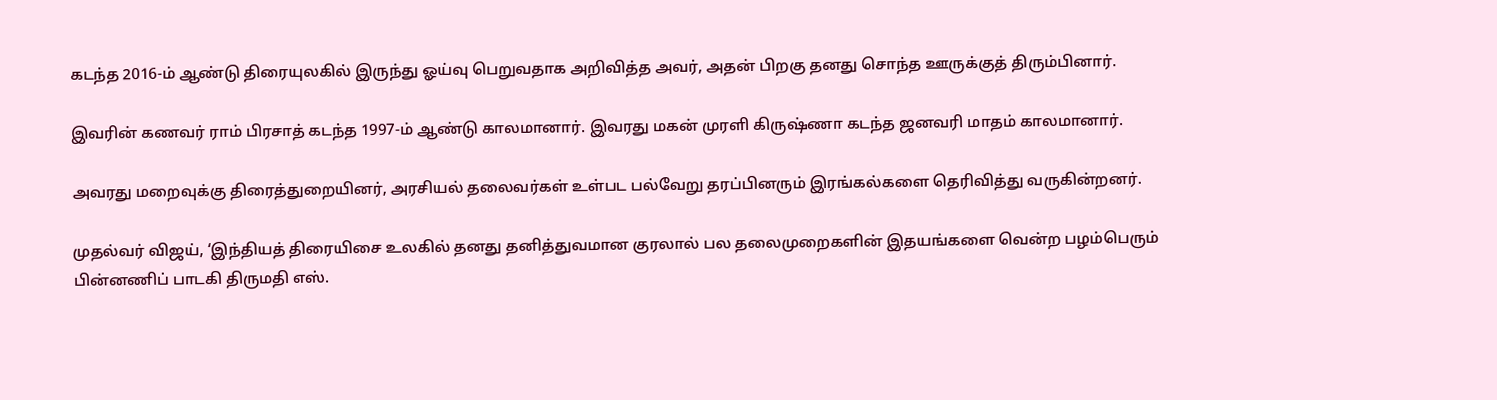கடந்த 2016-ம் ஆண்டு திரையுலகில் இருந்து ஓய்வு பெறுவதாக அறிவித்த அவர், அதன் பிறகு தனது சொந்த ஊருக்குத் திரும்பினார்.

இவரின் கணவர் ராம் பிரசாத் கடந்த 1997-ம் ஆண்டு காலமானார். இவரது மகன் முரளி கிருஷ்ணா கடந்த ஜனவரி மாதம் காலமானார்.

அவரது மறைவுக்கு திரைத்துறையினர், அரசியல் தலைவர்கள் உள்பட பல்வேறு தரப்பினரும் இரங்கல்களை தெரிவித்து வருகின்றனர்.

முதல்வர் விஜய், ‘இந்தியத் திரையிசை உலகில் தனது தனித்துவமான குரலால் பல தலைமுறைகளின் இதயங்களை வென்ற பழம்பெரும் பின்னணிப் பாடகி திருமதி எஸ்.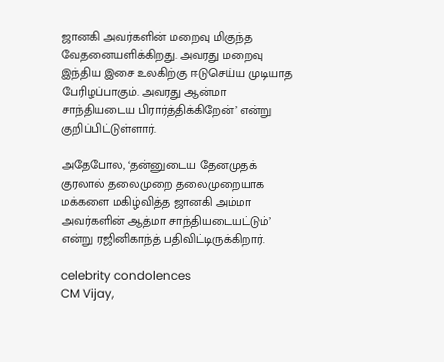ஜானகி அவர்களின் மறைவு மிகுந்த வேதனையளிக்கிறது. அவரது மறைவு இந்திய இசை உலகிற்கு ஈடுசெய்ய முடியாத பேரிழப்பாகும். அவரது ஆன்மா சாந்தியடைய பிரார்த்திக்கிறேன்’ என்று குறிப்பிட்டுள்ளார்.

அதேபோல, ‘தன்னுடைய தேனமுதக் குரலால் தலைமுறை தலைமுறையாக மக்களை மகிழ்வித்த ஜானகி அம்மா அவர்களின் ஆத்மா சாந்தியடையட்டும்’ என்று ரஜினிகாந்த் பதிவிட்டிருக்கிறார்.

celebrity condolences
CM Vijay,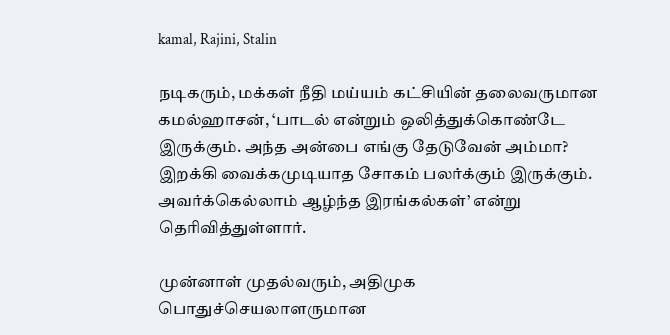kamal, Rajini, Stalin

நடிகரும், மக்கள் நீதி மய்யம் கட்சியின் தலைவருமான கமல்ஹாசன், ‘பாடல் என்றும் ஒலித்துக்கொண்டே இருக்கும். அந்த அன்பை எங்கு தேடுவேன் அம்மா? இறக்கி வைக்கமுடியாத சோகம் பலர்க்கும் இருக்கும். அவர்க்கெல்லாம் ஆழ்ந்த இரங்கல்கள்’ என்று தெரிவித்துள்ளார்.

முன்னாள் முதல்வரும், அதிமுக பொதுச்செயலாளருமான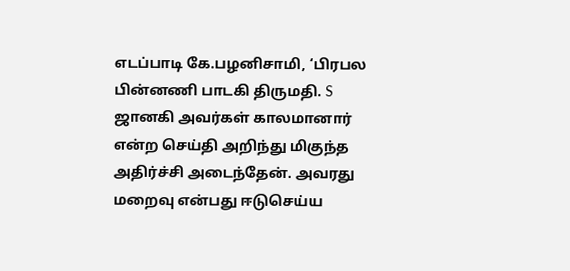எடப்பாடி கே.பழனிசாமி, ‘பிரபல பின்னணி பாடகி திருமதி. S ஜானகி அவர்கள் காலமானார் என்ற செய்தி அறிந்து மிகுந்த அதிர்ச்சி அடைந்தேன். அவரது மறைவு என்பது ஈடுசெய்ய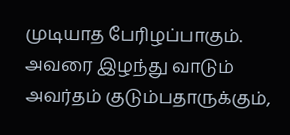முடியாத பேரிழப்பாகும். அவரை இழந்து வாடும் அவர்தம் குடும்பதாருக்கும்,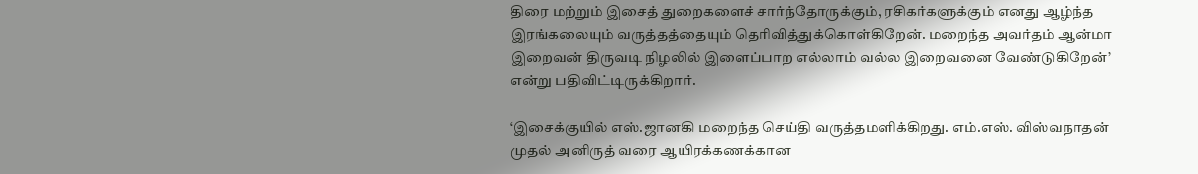திரை மற்றும் இசைத் துறைகளைச் சார்ந்தோருக்கும், ரசிகர்களுக்கும் எனது ஆழ்ந்த இரங்கலையும் வருத்தத்தையும் தெரிவித்துக்கொள்கிறேன். மறைந்த அவர்தம் ஆன்மா இறைவன் திருவடி நிழலில் இளைப்பாற எல்லாம் வல்ல இறைவனை வேண்டுகிறேன்’ என்று பதிவிட்டிருக்கிறார்.

‘இசைக்குயில் எஸ்.ஜானகி மறைந்த செய்தி வருத்தமளிக்கிறது. எம்.எஸ். விஸ்வநாதன் முதல் அனிருத் வரை ஆயிரக்கணக்கான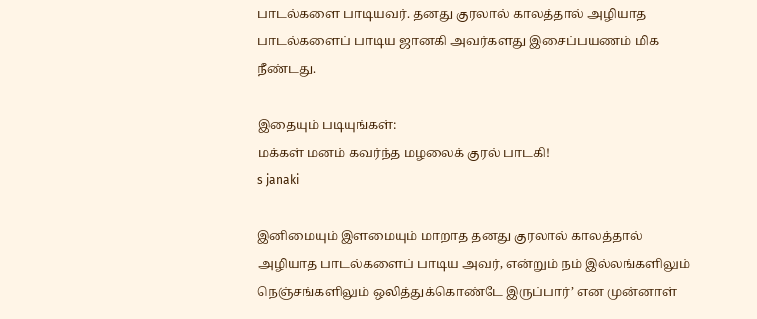பாடல்களை பாடியவர். தனது குரலால் காலத்தால் அழியாத பாடல்களைப் பாடிய ஜானகி அவர்களது இசைப்பயணம் மிக நீண்டது.

இதையும் படியுங்கள்:
மக்கள் மனம் கவர்ந்த மழலைக் குரல் பாடகி!
s janaki

இனிமையும் இளமையும் மாறாத தனது குரலால் காலத்தால் அழியாத பாடல்களைப் பாடிய அவர், என்றும் நம் இல்லங்களிலும் நெஞ்சங்களிலும் ஒலித்துக்கொண்டே இருப்பார்’ என முன்னாள்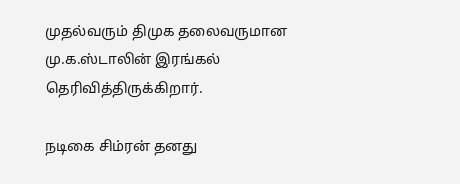முதல்வரும் திமுக தலைவருமான மு.க.ஸ்டாலின் இரங்கல் தெரிவித்திருக்கிறார்.

நடிகை சிம்ரன் தனது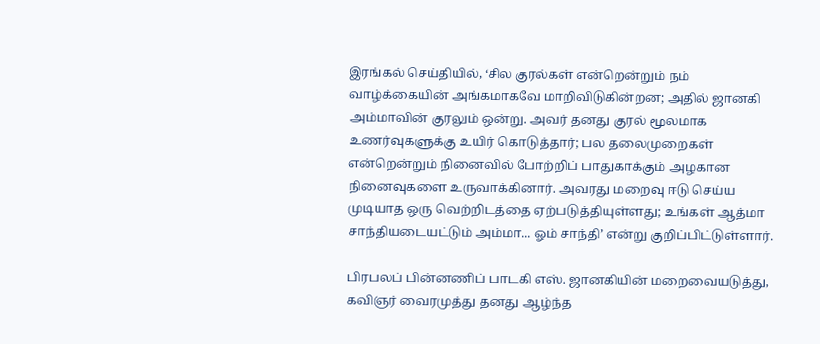இரங்கல் செய்தியில், ‘சில குரல்கள் என்றென்றும் நம் வாழ்க்கையின் அங்கமாகவே மாறிவிடுகின்றன; அதில் ஜானகி அம்மாவின் குரலும் ஒன்று. அவர் தனது குரல் மூலமாக உணர்வுகளுக்கு உயிர் கொடுத்தார்; பல தலைமுறைகள் என்றென்றும் நினைவில் போற்றிப் பாதுகாக்கும் அழகான நினைவுகளை உருவாக்கினார். அவரது மறைவு ஈடு செய்ய முடியாத ஒரு வெற்றிடத்தை ஏற்படுத்தியுள்ளது; உங்கள் ஆத்மா சாந்தியடையட்டும் அம்மா... ஓம் சாந்தி’ என்று குறிப்பிட்டுள்ளார்.

பிரபலப் பின்னணிப் பாடகி எஸ். ஜானகியின் மறைவையடுத்து, கவிஞர் வைரமுத்து தனது ஆழ்ந்த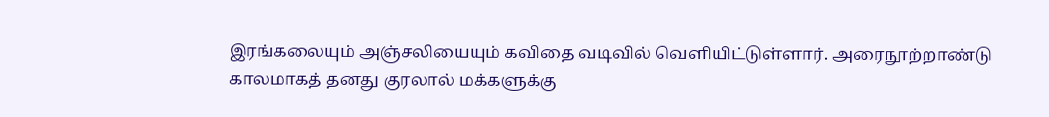இரங்கலையும் அஞ்சலியையும் கவிதை வடிவில் வெளியிட்டுள்ளார். அரைநூற்றாண்டு காலமாகத் தனது குரலால் மக்களுக்கு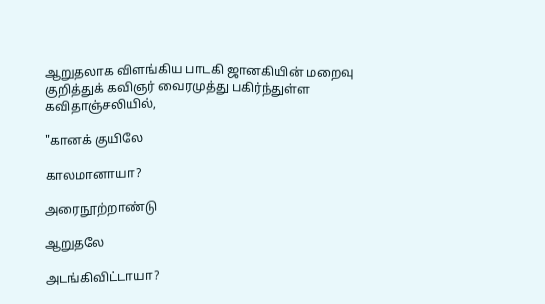ஆறுதலாக விளங்கிய பாடகி ஜானகியின் மறைவு குறித்துக் கவிஞர் வைரமுத்து பகிர்ந்துள்ள கவிதாஞ்சலியில்,

"கானக் குயிலே

காலமானாயா?

அரைநூற்றாண்டு

ஆறுதலே

அடங்கிவிட்டாயா?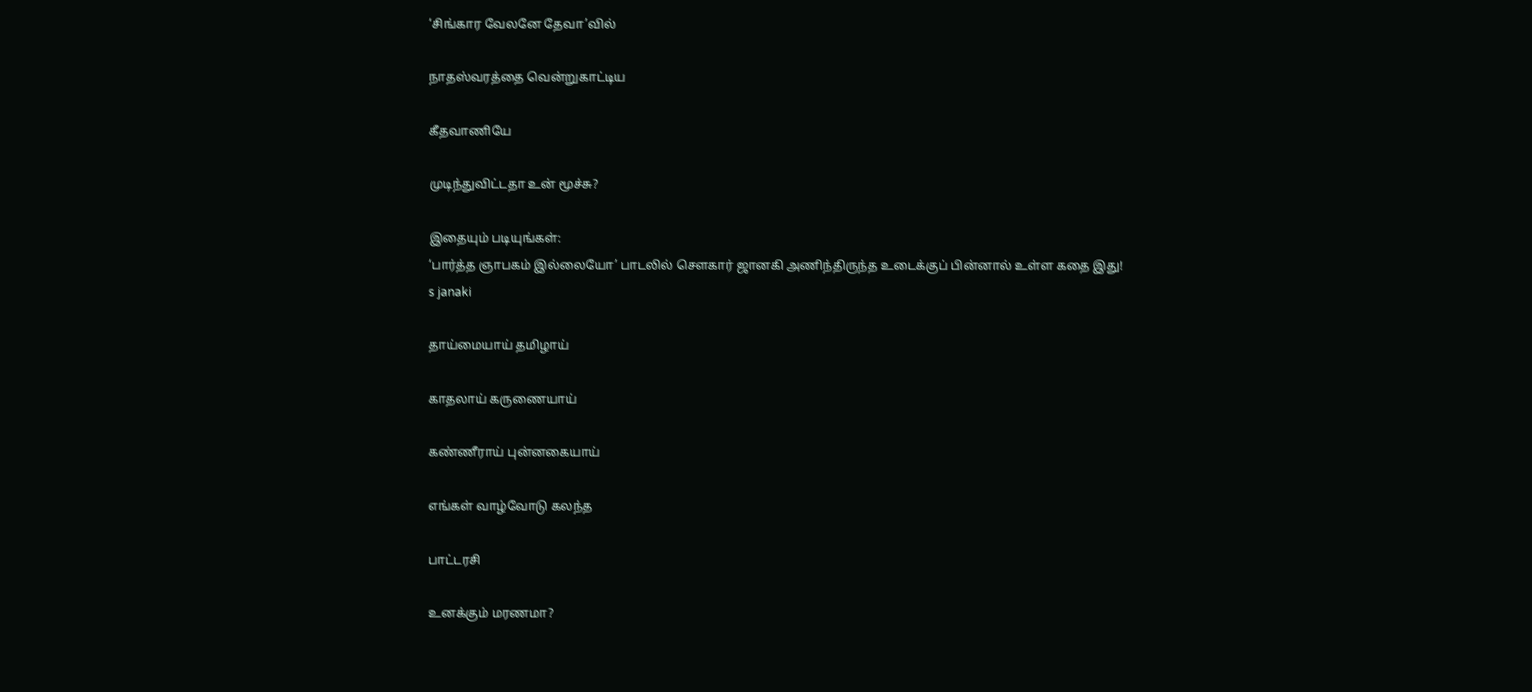‘சிங்கார வேலனே தேவா’வில்

நாதஸ்வரத்தை வென்றுகாட்டிய

கீதவாணியே

முடிந்துவிட்டதா உன் மூச்சு?

இதையும் படியுங்கள்:
‘பார்த்த ஞாபகம் இல்லையோ’ பாடலில் சௌகார் ஜானகி அணிந்திருந்த உடைக்குப் பின்னால் உள்ள கதை இது!
s janaki

தாய்மையாய் தமிழாய்

காதலாய் கருணையாய்

கண்ணீராய் புன்னகையாய்

எங்கள் வாழ்வோடு கலந்த

பாட்டரசி

உனக்கும் மரணமா?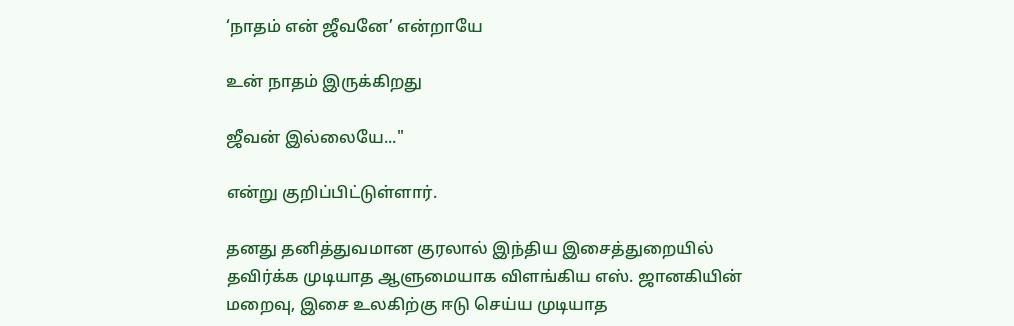‘நாதம் என் ஜீவனே’ என்றாயே

உன் நாதம் இருக்கிறது

ஜீவன் இல்லையே..."

என்று குறிப்பிட்டுள்ளார்.

தனது தனித்துவமான குரலால் இந்திய இசைத்துறையில் தவிர்க்க முடியாத ஆளுமையாக விளங்கிய எஸ். ஜானகியின் மறைவு, இசை உலகிற்கு ஈடு செய்ய முடியாத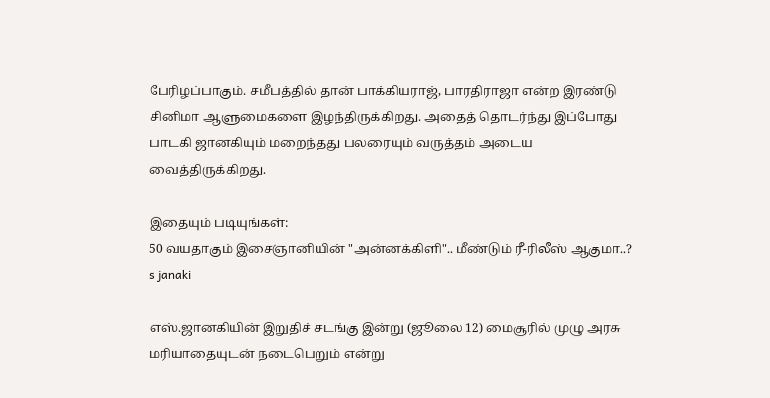பேரிழப்பாகும். சமீபத்தில் தான் பாக்கியராஜ், பாரதிராஜா என்ற இரண்டு சினிமா ஆளுமைகளை இழந்திருக்கிறது. அதைத் தொடர்ந்து இப்போது பாடகி ஜானகியும் மறைந்தது பலரையும் வருத்தம் அடைய வைத்திருக்கிறது.

இதையும் படியுங்கள்:
50 வயதாகும் இசைஞானியின் "அன்னக்கிளி".. மீண்டும் ரீ-ரிலீஸ் ஆகுமா..?
s janaki

எஸ்.ஜானகியின் இறுதிச் சடங்கு இன்று (ஜூலை 12) மைசூரில் முழு அரசு மரியாதையுடன் நடைபெறும் என்று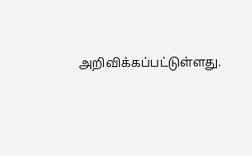அறிவிக்கப்பட்டுள்ளது.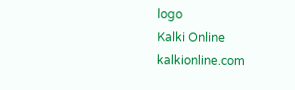logo
Kalki Online
kalkionline.com